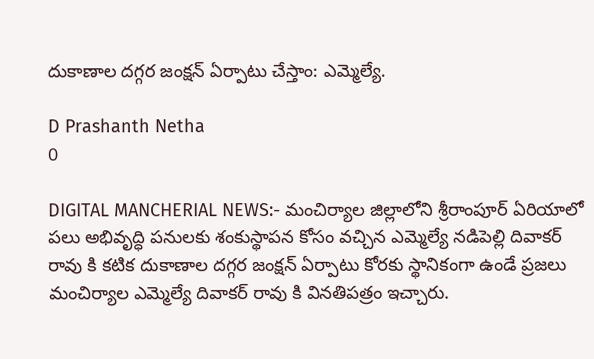దుకాణాల దగ్గర జంక్షన్ ఏర్పాటు చేస్తాం: ఎమ్మెల్యే.

D Prashanth Netha
0

DIGITAL MANCHERIAL NEWS:- మంచిర్యాల జిల్లాలోని శ్రీరాంపూర్ ఏరియాలో  పలు అభివృద్ధి పనులకు శంకుస్థాపన కోసం వచ్చిన ఎమ్మెల్యే నడిపెల్లి దివాకర్ రావు కి కటిక దుకాణాల దగ్గర జంక్షన్ ఏర్పాటు కోరకు స్థానికంగా ఉండే ప్రజలు మంచిర్యాల ఎమ్మెల్యే దివాకర్ రావు కి వినతిపత్రం ఇచ్చారు.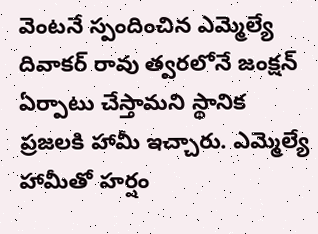వెంటనే స్పందించిన ఎమ్మెల్యే దివాకర్ రావు త్వరలోనే జంక్షన్ ఏర్పాటు చేస్తామని స్థానిక ప్రజలకి హామీ ఇచ్చారు. ఎమ్మెల్యే హామీతో హర్షం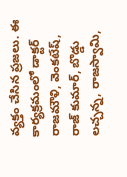వ్యక్తం చేసిన ప్రజలు. ఈ కార్యక్రమంలో డాక్టర్ రాజమౌళి, వెంకటేష్, రాజ్ కుమార్, బొడ్డు లచ్చన్న, రాజస్వామి,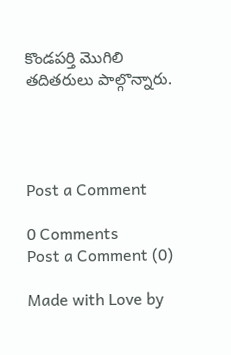కొండపర్తి మొగిలి తదితరులు పాల్గొన్నారు.




Post a Comment

0 Comments
Post a Comment (0)

Made with Love by